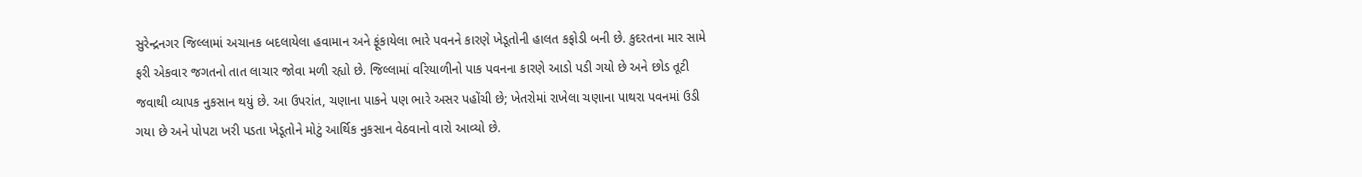સુરેન્દ્રનગર જિલ્લામાં અચાનક બદલાયેલા હવામાન અને ફૂંકાયેલા ભારે પવનને કારણે ખેડૂતોની હાલત કફોડી બની છે. કુદરતના માર સામે ફરી એકવાર જગતનો તાત લાચાર જોવા મળી રહ્યો છે. જિલ્લામાં વરિયાળીનો પાક પવનના કારણે આડો પડી ગયો છે અને છોડ તૂટી જવાથી વ્યાપક નુકસાન થયું છે. આ ઉપરાંત, ચણાના પાકને પણ ભારે અસર પહોંચી છે; ખેતરોમાં રાખેલા ચણાના પાથરા પવનમાં ઉડી ગયા છે અને પોપટા ખરી પડતા ખેડૂતોને મોટું આર્થિક નુકસાન વેઠવાનો વારો આવ્યો છે.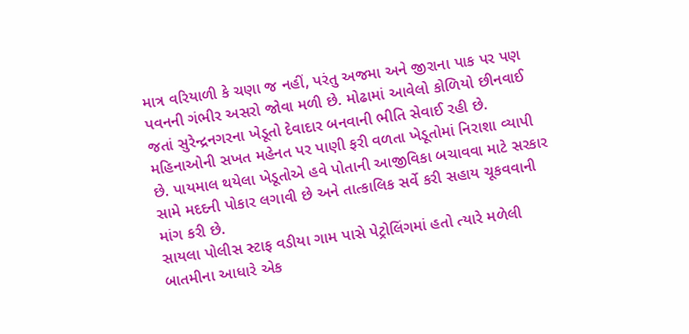માત્ર વરિયાળી કે ચણા જ નહીં, પરંતુ અજમા અને જીરાના પાક પર પણ પવનની ગંભીર અસરો જોવા મળી છે. મોઢામાં આવેલો કોળિયો છીનવાઈ જતાં સુરેન્દ્રનગરના ખેડૂતો દેવાદાર બનવાની ભીતિ સેવાઈ રહી છે. મહિનાઓની સખત મહેનત પર પાણી ફરી વળતા ખેડૂતોમાં નિરાશા વ્યાપી છે. પાયમાલ થયેલા ખેડૂતોએ હવે પોતાની આજીવિકા બચાવવા માટે સરકાર સામે મદદની પોકાર લગાવી છે અને તાત્કાલિક સર્વે કરી સહાય ચૂકવવાની માંગ કરી છે.
સાયલા પોલીસ સ્ટાફ વડીયા ગામ પાસે પેટ્રોલિંગમાં હતો ત્યારે મળેલી બાતમીના આધારે એક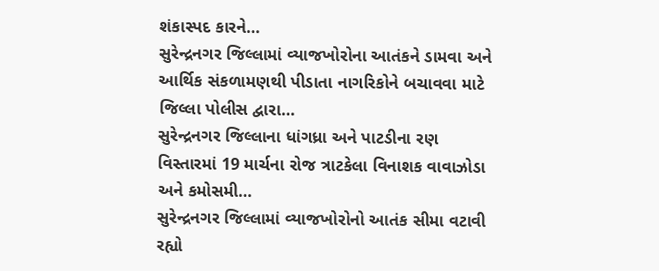શંકાસ્પદ કારને…
સુરેન્દ્રનગર જિલ્લામાં વ્યાજખોરોના આતંકને ડામવા અને આર્થિક સંકળામણથી પીડાતા નાગરિકોને બચાવવા માટે જિલ્લા પોલીસ દ્વારા…
સુરેન્દ્રનગર જિલ્લાના ધાંગધ્રા અને પાટડીના રણ વિસ્તારમાં 19 માર્ચના રોજ ત્રાટકેલા વિનાશક વાવાઝોડા અને કમોસમી…
સુરેન્દ્રનગર જિલ્લામાં વ્યાજખોરોનો આતંક સીમા વટાવી રહ્યો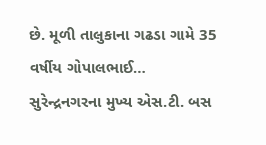છે. મૂળી તાલુકાના ગઢડા ગામે 35 વર્ષીય ગોપાલભાઈ…
સુરેન્દ્રનગરના મુખ્ય એસ.ટી. બસ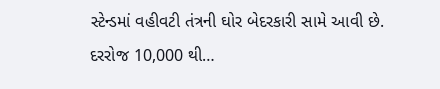સ્ટેન્ડમાં વહીવટી તંત્રની ઘોર બેદરકારી સામે આવી છે. દરરોજ 10,000 થી…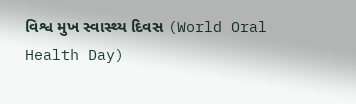વિશ્વ મુખ સ્વાસ્થ્ય દિવસ (World Oral Health Day)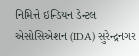નિમિત્તે ઇન્ડિયન ડેન્ટલ એસોસિએશન (IDA) સુરેન્દ્રનગર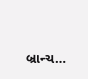બ્રાન્ચ…